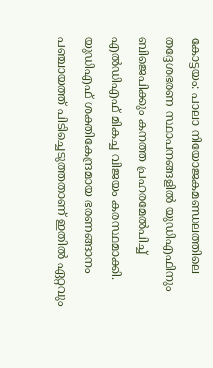കോട്ടയം: പാലാ നിയോജകമണ്ഡലത്തിലെ തദ്ദേശഭരണ സ്ഥാപനങ്ങളിൽ യുഡിഎഫിനും ബിജെപിക്കും കനത്ത പ്രഹരമേൽപിച്ച് എൽഡിഎഫ് മികച്ച വിജയം കരസ്ഥമാക്കി. യുഡിഎഫ് ശക്തികേന്ദ്രമായ ഭരണങ്ങാനം പഞ്ചായത്ത് പിടിച്ചെടുത്തതാണ് ഇതിൽ ഏറ്റവും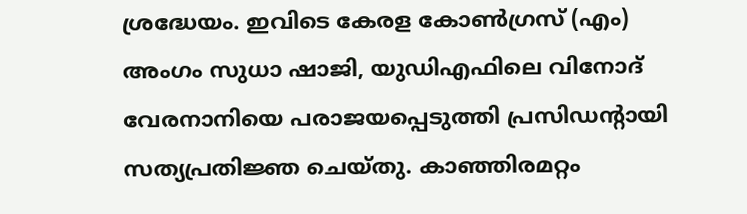ശ്രദ്ധേയം. ഇവിടെ കേരള കോൺഗ്രസ് (എം) അംഗം സുധാ ഷാജി, യുഡിഎഫിലെ വിനോദ് വേരനാനിയെ പരാജയപ്പെടുത്തി പ്രസിഡന്റായി സത്യപ്രതിജ്ഞ ചെയ്തു. കാഞ്ഞിരമറ്റം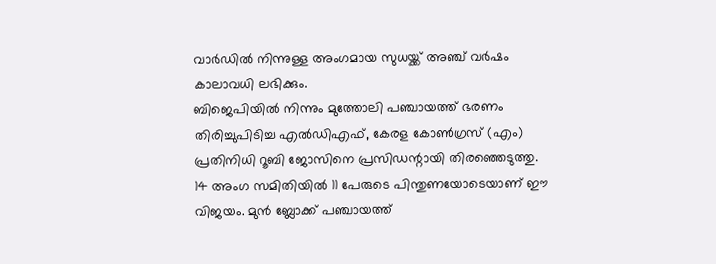വാർഡിൽ നിന്നുള്ള അംഗമായ സുധയ്ക്ക് അഞ്ച് വർഷം കാലാവധി ലഭിക്കും.
ബിജെപിയിൽ നിന്നും മുത്തോലി പഞ്ചായത്ത് ഭരണം തിരിച്ചുപിടിച്ച എൽഡിഎഫ്, കേരള കോൺഗ്രസ് (എം) പ്രതിനിധി റൂബി ജോസിനെ പ്രസിഡന്റായി തിരഞ്ഞെടുത്തു. 14 അംഗ സമിതിയിൽ 11 പേരുടെ പിന്തുണയോടെയാണ് ഈ വിജയം. മുൻ ബ്ലോക്ക് പഞ്ചായത്ത്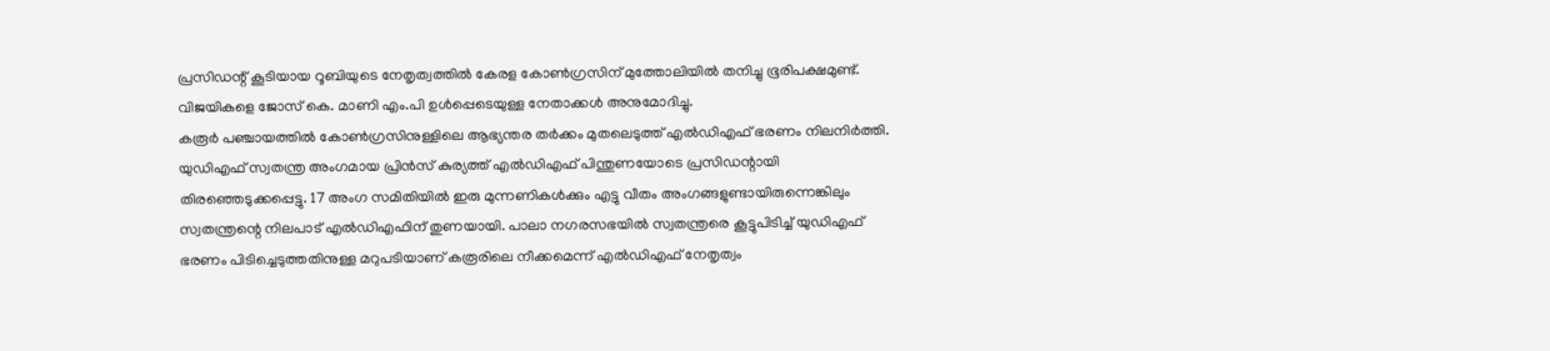പ്രസിഡന്റ് കൂടിയായ റൂബിയുടെ നേതൃത്വത്തിൽ കേരള കോൺഗ്രസിന് മുത്തോലിയിൽ തനിച്ചു ഭൂരിപക്ഷമുണ്ട്. വിജയികളെ ജോസ് കെ. മാണി എം.പി ഉൾപ്പെടെയുള്ള നേതാക്കൾ അനുമോദിച്ചു.
കരൂർ പഞ്ചായത്തിൽ കോൺഗ്രസിനുള്ളിലെ ആഭ്യന്തര തർക്കം മുതലെടുത്ത് എൽഡിഎഫ് ഭരണം നിലനിർത്തി. യുഡിഎഫ് സ്വതന്ത്ര അംഗമായ പ്രിൻസ് കുര്യത്ത് എൽഡിഎഫ് പിന്തുണയോടെ പ്രസിഡന്റായി തിരഞ്ഞെടുക്കപ്പെട്ടു. 17 അംഗ സമിതിയിൽ ഇരു മുന്നണികൾക്കും എട്ടു വീതം അംഗങ്ങളുണ്ടായിരുന്നെങ്കിലും സ്വതന്ത്രന്റെ നിലപാട് എൽഡിഎഫിന് തുണയായി. പാലാ നഗരസഭയിൽ സ്വതന്ത്രരെ കൂട്ടുപിടിച്ച് യുഡിഎഫ് ഭരണം പിടിച്ചെടുത്തതിനുള്ള മറുപടിയാണ് കരൂരിലെ നീക്കമെന്ന് എൽഡിഎഫ് നേതൃത്വം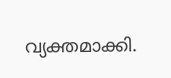വ്യക്തമാക്കി.